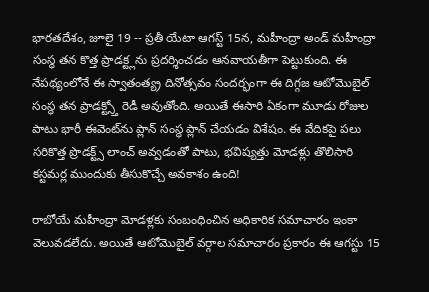భారతదేశం, జూలై 19 -- ప్రతీ యేటా ఆగస్ట్ 15న, మహీంద్రా అండ్ మహీంద్రా సంస్థ తన కొత్త ప్రాడక్ట్లను ప్రదర్శించడం ఆనవాయతీగా పెట్టుకుంది. ఈ నేపథ్యంలోనే ఈ స్వాతంత్య్ర దినోత్సవం సందర్భంగా ఈ దిగ్గజ ఆటోమొబైల్ సంస్థ తన ప్రాడక్ట్స్తో రెడీ అవుతోంది. అయితే ఈసారి ఏకంగా మూడు రోజుల పాటు భారీ ఈవెంట్‌ను ప్లాన్ సంస్థ ప్లాన్ చేయడం విశేషం. ఈ వేదికపై పలు సరికొత్త ప్రొడక్ట్స్ లాంచ్ అవ్వడంతో పాటు, భవిష్యత్తు మోడళ్లు తొలిసారి కస్టమర్ల ముందుకు తీసుకొచ్చే అవకాశం ఉంది!

రాబోయే మహీంద్రా మోడళ్లకు సంబంధించిన అధికారిక సమాచారం ఇంకా వెలువడలేదు. అయితే ఆటోమొబైల్ వర్గాల సమాచారం ప్రకారం ఈ ఆగస్టు 15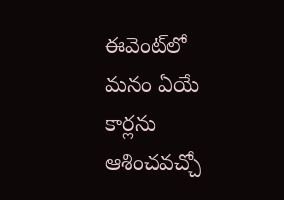ఈవెంట్‌లో మనం ఏయే కార్లను ఆశించవచ్చో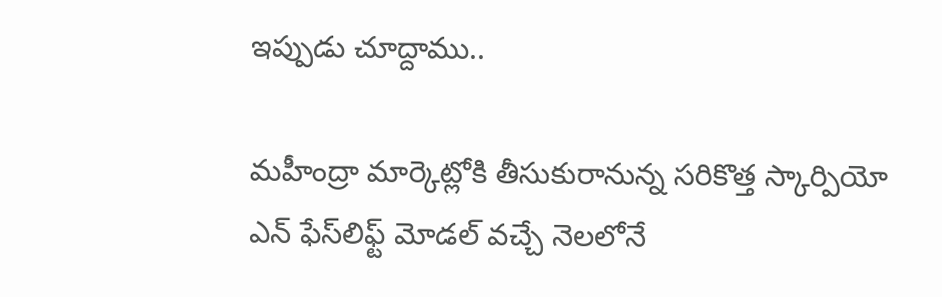ఇప్పుడు చూద్దాము..

మహీంద్రా మార్కెట్లోకి తీసుకురానున్న సరికొత్త స్కార్పియో ఎన్ ఫేస్‌లిఫ్ట్ మోడల్ వచ్చే నెలలోనే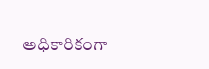అధికారికంగా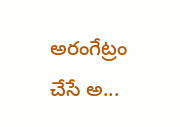అరంగేట్రం చేసే అ...